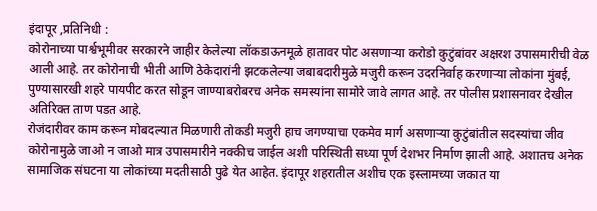इंदापूर ,प्रतिनिधी :
कोरोनाच्या पार्श्वभूमीवर सरकारने जाहीर केलेल्या लॉकडाऊनमूळे हातावर पोट असणाऱ्या करोडो कुटुंबांवर अक्षरश उपासमारीची वेळ आली आहे. तर कोरोनाची भीती आणि ठेकेदारांनी झटकलेल्या जबाबदारीमुळे मजुरी करून उदरनिर्वाह करणाऱ्या लोकांना मुंबई, पुण्यासारखी शहरे पायपीट करत सोडून जाण्याबरोबरच अनेक समस्यांना सामोरे जावे लागत आहे. तर पोलीस प्रशासनावर देखील अतिरिक्त ताण पडत आहे.
रोजंदारीवर काम करून मोबदल्यात मिळणारी तोकडी मजुरी हाच जगण्याचा एकमेव मार्ग असणाऱ्या कुटुंबांतील सदस्यांचा जीव कोरोनामुळे जाओ न जाओ मात्र उपासमारीने नक्कीच जाईल अशी परिस्थिती सध्या पूर्ण देशभर निर्माण झाली आहे. अशातच अनेक सामाजिक संघटना या लोकांच्या मदतीसाठी पुढे येत आहेत. इंदापूर शहरातील अशीच एक इस्लामच्या जकात या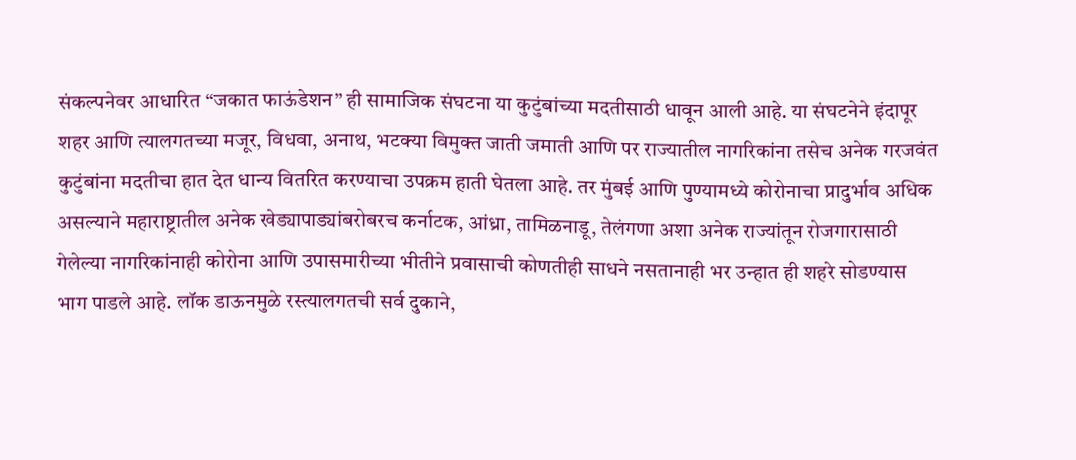संकल्पनेवर आधारित “जकात फाऊंडेशन” ही सामाजिक संघटना या कुटुंबांच्या मदतीसाठी धावून आली आहे. या संघटनेने इंदापूर शहर आणि त्यालगतच्या मजूर, विधवा, अनाथ, भटक्या विमुक्त जाती जमाती आणि पर राज्यातील नागरिकांना तसेच अनेक गरजवंत कुटुंबांना मदतीचा हात देत धान्य वितरित करण्याचा उपक्रम हाती घेतला आहे. तर मुंबई आणि पुण्यामध्ये कोरोनाचा प्रादुर्भाव अधिक असल्याने महाराष्ट्रातील अनेक खेड्यापाड्यांबरोबरच कर्नाटक, आंध्रा, तामिळनाडू, तेलंगणा अशा अनेक राज्यांतून रोजगारासाठी गेलेल्या नागरिकांनाही कोरोना आणि उपासमारीच्या भीतीने प्रवासाची कोणतीही साधने नसतानाही भर उन्हात ही शहरे सोडण्यास भाग पाडले आहे. लॉक डाऊनमुळे रस्त्यालगतची सर्व दुकाने,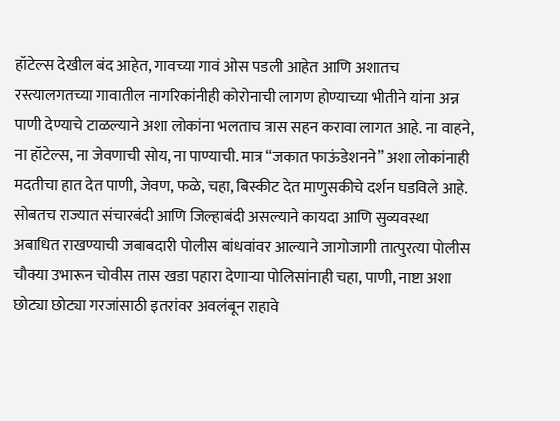हॉटेल्स देखील बंद आहेत, गावच्या गावं ओस पडली आहेत आणि अशातच रस्त्यालगतच्या गावातील नागरिकांनीही कोरोनाची लागण होण्याच्या भीतीने यांना अन्न पाणी देण्याचे टाळल्याने अशा लोकांना भलताच त्रास सहन करावा लागत आहे. ना वाहने, ना हॉटेल्स, ना जेवणाची सोय, ना पाण्याची. मात्र “जकात फाऊंडेशनने” अशा लोकांनाही मदतीचा हात देत पाणी, जेवण, फळे, चहा, बिस्कीट देत माणुसकीचे दर्शन घडविले आहे. सोबतच राज्यात संचारबंदी आणि जिल्हाबंदी असल्याने कायदा आणि सुव्यवस्था अबाधित राखण्याची जबाबदारी पोलीस बांधवांवर आल्याने जागोजागी तात्पुरत्या पोलीस चौक्या उभारून चोवीस तास खडा पहारा देणाऱ्या पोलिसांनाही चहा, पाणी, नाष्टा अशा छोट्या छोट्या गरजांसाठी इतरांवर अवलंबून राहावे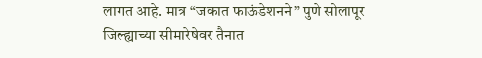लागत आहे. मात्र “जकात फाऊंडेशनने” पुणे सोलापूर जिल्ह्याच्या सीमारेषेवर तैनात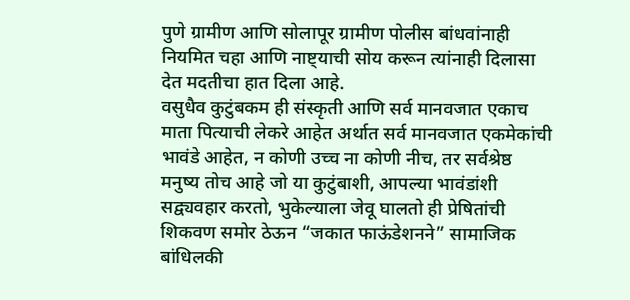पुणे ग्रामीण आणि सोलापूर ग्रामीण पोलीस बांधवांनाही नियमित चहा आणि नाष्ट्याची सोय करून त्यांनाही दिलासा देत मदतीचा हात दिला आहे.
वसुधैव कुटुंबकम ही संस्कृती आणि सर्व मानवजात एकाच माता पित्याची लेकरे आहेत अर्थात सर्व मानवजात एकमेकांची भावंडे आहेत, न कोणी उच्च ना कोणी नीच, तर सर्वश्रेष्ठ मनुष्य तोच आहे जो या कुटुंबाशी, आपल्या भावंडांशी सद्व्यवहार करतो, भुकेल्याला जेवू घालतो ही प्रेषितांची शिकवण समोर ठेऊन “जकात फाऊंडेशनने” सामाजिक बांधिलकी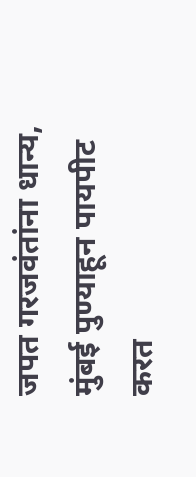जपत गरजवंतांना धान्य, मुंबई पुण्याहून पायपीट करत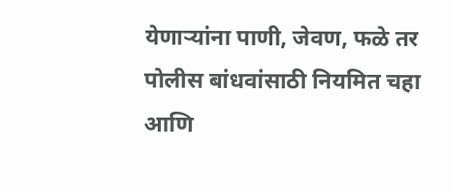येणाऱ्यांना पाणी, जेवण, फळे तर पोलीस बांधवांसाठी नियमित चहा आणि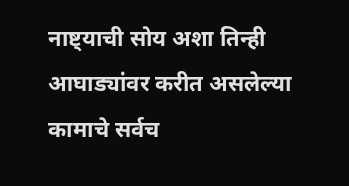नाष्ट्याची सोय अशा तिन्ही आघाड्यांवर करीत असलेल्या कामाचे सर्वच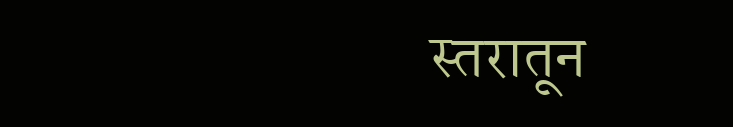स्तरातून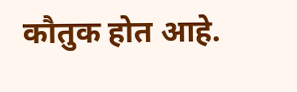कौतुक होत आहे.